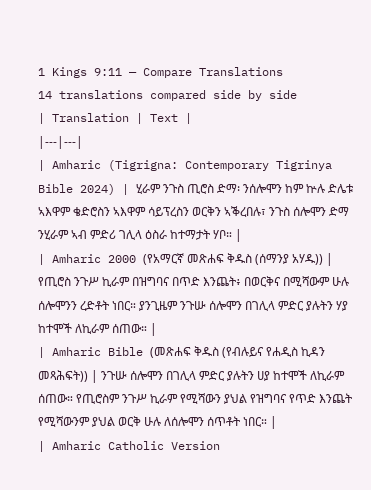1 Kings 9:11 — Compare Translations
14 translations compared side by side
| Translation | Text |
|---|---|
| Amharic (Tigrigna: Contemporary Tigrinya Bible 2024) | ሂራም ንጉስ ጢሮስ ድማ፡ ንሰሎሞን ከም ኵሉ ድሌቱ ኣእዋም ቄድሮስን ኣእዋም ሳይፕረስን ወርቅን ኣቕረበሉ፣ ንጉስ ሰሎሞን ድማ ንሂራም ኣብ ምድሪ ገሊላ ዕስራ ከተማታት ሃቦ። |
| Amharic 2000 (የአማርኛ መጽሐፍ ቅዱስ (ሰማንያ አሃዱ)) | የጢሮስ ንጉሥ ኪራም በዝግባና በጥድ እንጨት፥ በወርቅና በሚሻውም ሁሉ ሰሎሞንን ረድቶት ነበር። ያንጊዜም ንጉሡ ሰሎሞን በገሊላ ምድር ያሉትን ሃያ ከተሞች ለኪራም ሰጠው። |
| Amharic Bible (መጽሐፍ ቅዱስ (የብሉይና የሐዲስ ኪዳን መጻሕፍት)) | ንጉሡ ሰሎሞን በገሊላ ምድር ያሉትን ሀያ ከተሞች ለኪራም ሰጠው። የጢሮስም ንጉሥ ኪራም የሚሻውን ያህል የዝግባና የጥድ እንጨት የሚሻውንም ያህል ወርቅ ሁሉ ለሰሎሞን ሰጥቶት ነበር። |
| Amharic Catholic Version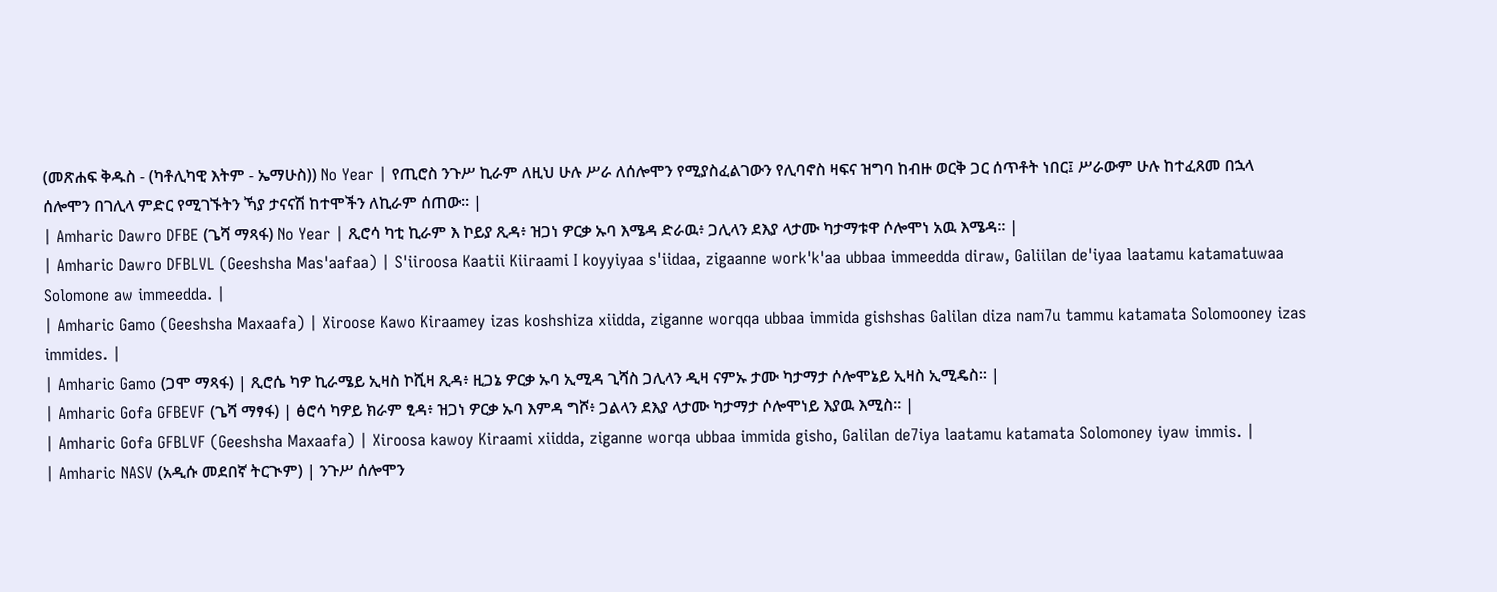(መጽሐፍ ቅዱስ - (ካቶሊካዊ እትም - ኤማሁስ)) No Year | የጢሮስ ንጉሥ ኪራም ለዚህ ሁሉ ሥራ ለሰሎሞን የሚያስፈልገውን የሊባኖስ ዛፍና ዝግባ ከብዙ ወርቅ ጋር ሰጥቶት ነበር፤ ሥራውም ሁሉ ከተፈጸመ በኋላ ሰሎሞን በገሊላ ምድር የሚገኙትን ኻያ ታናናሽ ከተሞችን ለኪራም ሰጠው። |
| Amharic Dawro DFBE (ጌሻ ማጻፋ) No Year | ጺሮሳ ካቲ ኪራም እ ኮይያ ጺዳ፥ ዝጋነ ዎርቃ ኡባ እሜዳ ድራዉ፥ ጋሊላን ደእያ ላታሙ ካታማቱዋ ሶሎሞነ አዉ እሜዳ። |
| Amharic Dawro DFBLVL (Geeshsha Mas'aafaa) | S'iiroosa Kaatii Kiiraami I koyyiyaa s'iidaa, zigaanne work'k'aa ubbaa immeedda diraw, Galiilan de'iyaa laatamu katamatuwaa Solomone aw immeedda. |
| Amharic Gamo (Geeshsha Maxaafa) | Xiroose Kawo Kiraamey izas koshshiza xiidda, ziganne worqqa ubbaa immida gishshas Galilan diza nam7u tammu katamata Solomooney izas immides. |
| Amharic Gamo (ጋሞ ማጻፋ) | ጺሮሴ ካዎ ኪራሜይ ኢዛስ ኮሺዛ ጺዳ፥ ዚጋኔ ዎርቃ ኡባ ኢሚዳ ጊሻስ ጋሊላን ዲዛ ናምኡ ታሙ ካታማታ ሶሎሞኔይ ኢዛስ ኢሚዴስ። |
| Amharic Gofa GFBEVF (ጌሻ ማፃፋ) | ፅሮሳ ካዎይ ክራም ፂዳ፥ ዝጋነ ዎርቃ ኡባ እምዳ ግሾ፥ ጋልላን ደእያ ላታሙ ካታማታ ሶሎሞነይ እያዉ እሚስ። |
| Amharic Gofa GFBLVF (Geeshsha Maxaafa) | Xiroosa kawoy Kiraami xiidda, ziganne worqa ubbaa immida gisho, Galilan de7iya laatamu katamata Solomoney iyaw immis. |
| Amharic NASV (አዲሱ መደበኛ ትርጒም) | ንጉሥ ሰሎሞን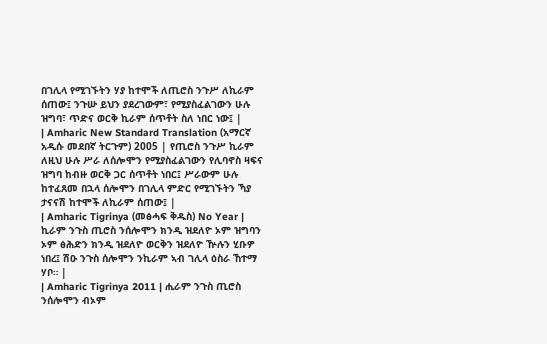በገሊላ የሚገኙትን ሃያ ከተሞች ለጢሮስ ንጉሥ ለኪራም ሰጠው፤ ንጉሡ ይህን ያደረገውም፣ የሚያስፈልገውን ሁሉ ዝግባ፣ ጥድና ወርቅ ኪራም ሰጥቶት ስለ ነበር ነው፤ |
| Amharic New Standard Translation (አማርኛ አዲሱ መደበኛ ትርጉም) 2005 | የጢሮስ ንጉሥ ኪራም ለዚህ ሁሉ ሥራ ለሰሎሞን የሚያስፈልገውን የሊባኖስ ዛፍና ዝግባ ከብዙ ወርቅ ጋር ሰጥቶት ነበር፤ ሥራውም ሁሉ ከተፈጸመ በኋላ ሰሎሞን በገሊላ ምድር የሚገኙትን ኻያ ታናናሽ ከተሞች ለኪራም ሰጠው፤ |
| Amharic Tigrinya (መፅሓፍ ቅዱስ) No Year | ኪራም ንጉስ ጢሮስ ንሰሎሞን ክንዲ ዝደለዮ ኦም ዝግባን ኦም ፅሕድን ክንዲ ዝደለዮ ወርቅን ዝደለዮ ዅሉን ሂቡዎ ነበረ፤ ሽዑ ንጉስ ሰሎሞን ንኪራም ኣብ ገሊላ ዕስራ ኸተማ ሃቦ። |
| Amharic Tigrinya 2011 | ሒራም ንጉስ ጢሮስ ንሰሎሞን ብኦም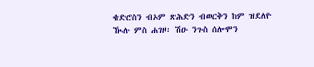ቄድሮስን ብኦም ጽሕድን ብወርቅን ከም ዝደለዮ ዂሉ ምስ ሐገዞ፡ ሽዑ ንጉስ ሰሎሞን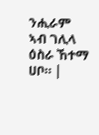ንሒራም ኣብ ገሊላ ዕስራ ኸተማ ሀቦ። |